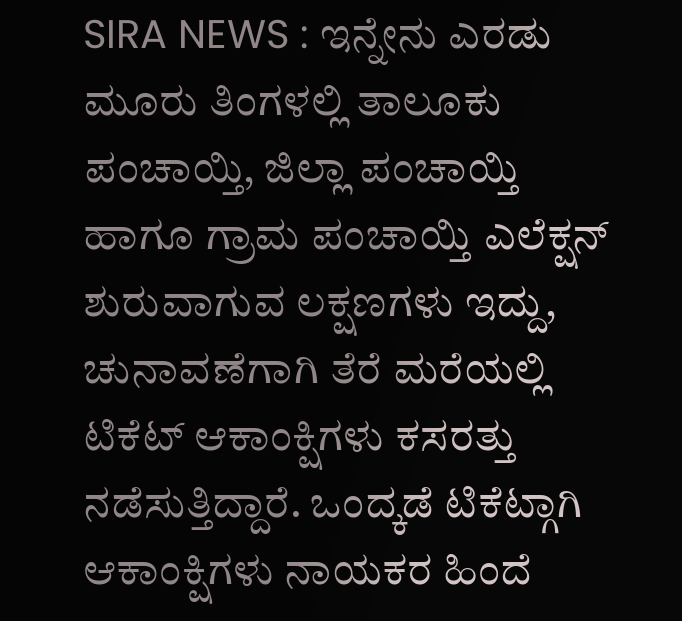SIRA NEWS : ಇನ್ನೇನು ಎರಡು ಮೂರು ತಿಂಗಳಲ್ಲಿ ತಾಲೂಕು ಪಂಚಾಯ್ತಿ, ಜಿಲ್ಲಾ ಪಂಚಾಯ್ತಿ ಹಾಗೂ ಗ್ರಾಮ ಪಂಚಾಯ್ತಿ ಎಲೆಕ್ಷನ್ ಶುರುವಾಗುವ ಲಕ್ಷಣಗಳು ಇದ್ದು, ಚುನಾವಣೆಗಾಗಿ ತೆರೆ ಮರೆಯಲ್ಲಿ ಟಿಕೆಟ್ ಆಕಾಂಕ್ಷಿಗಳು ಕಸರತ್ತು ನಡೆಸುತ್ತಿದ್ದಾರೆ. ಒಂದ್ಕಡೆ ಟಿಕೆಟ್ಗಾಗಿ ಆಕಾಂಕ್ಷಿಗಳು ನಾಯಕರ ಹಿಂದೆ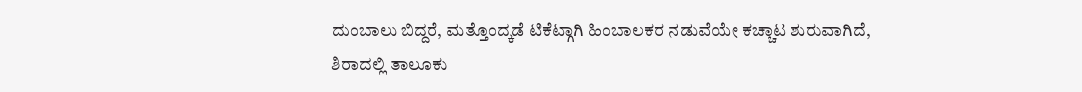ದುಂಬಾಲು ಬಿದ್ದರೆ, ಮತ್ತೊಂದ್ಕಡೆ ಟಿಕೆಟ್ಗಾಗಿ ಹಿಂಬಾಲಕರ ನಡುವೆಯೇ ಕಚ್ಚಾಟ ಶುರುವಾಗಿದೆ,
ಶಿರಾದಲ್ಲಿ ತಾಲೂಕು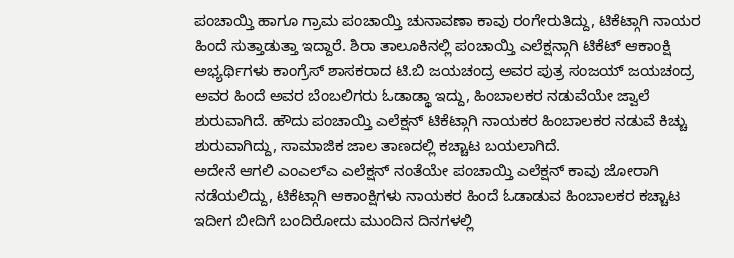ಪಂಚಾಯ್ತಿ ಹಾಗೂ ಗ್ರಾಮ ಪಂಚಾಯ್ತಿ ಚುನಾವಣಾ ಕಾವು ರಂಗೇರುತಿದ್ದು, ಟಿಕೆಟ್ಗಾಗಿ ನಾಯರ ಹಿಂದೆ ಸುತ್ತಾಡುತ್ತಾ ಇದ್ದಾರೆ. ಶಿರಾ ತಾಲೂಕಿನಲ್ಲಿ ಪಂಚಾಯ್ತಿ ಎಲೆಕ್ಷನ್ಗಾಗಿ ಟಿಕೆಟ್ ಆಕಾಂಕ್ಷಿ ಅಭ್ಯರ್ಥಿಗಳು ಕಾಂಗ್ರೆಸ್ ಶಾಸಕರಾದ ಟಿ.ಬಿ ಜಯಚಂದ್ರ ಅವರ ಪುತ್ರ ಸಂಜಯ್ ಜಯಚಂದ್ರ ಅವರ ಹಿಂದೆ ಅವರ ಬೆಂಬಲಿಗರು ಓಡಾಡ್ಥಾ ಇದ್ದು, ಹಿಂಬಾಲಕರ ನಡುವೆಯೇ ಜ್ವಾಲೆ ಶುರುವಾಗಿದೆ. ಹೌದು ಪಂಚಾಯ್ತಿ ಎಲೆಕ್ಷನ್ ಟಿಕೆಟ್ಗಾಗಿ ನಾಯಕರ ಹಿಂಬಾಲಕರ ನಡುವೆ ಕಿಚ್ಚು ಶುರುವಾಗಿದ್ದು, ಸಾಮಾಜಿಕ ಜಾಲ ತಾಣದಲ್ಲಿ ಕಚ್ಚಾಟ ಬಯಲಾಗಿದೆ.
ಅದೇನೆ ಆಗಲಿ ಎಂಎಲ್ಎ ಎಲೆಕ್ಷನ್ ನಂತೆಯೇ ಪಂಚಾಯ್ತಿ ಎಲೆಕ್ಷನ್ ಕಾವು ಜೋರಾಗಿ ನಡೆಯಲಿದ್ದು, ಟಿಕೆಟ್ಗಾಗಿ ಆಕಾಂಕ್ಷಿಗಳು ನಾಯಕರ ಹಿಂದೆ ಓಡಾಡುವ ಹಿಂಬಾಲಕರ ಕಚ್ಚಾಟ ಇದೀಗ ಬೀದಿಗೆ ಬಂದಿರೋದು ಮುಂದಿನ ದಿನಗಳಲ್ಲಿ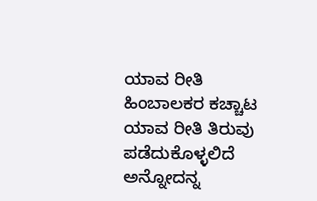ಯಾವ ರೀತಿ ಹಿಂಬಾಲಕರ ಕಚ್ಚಾಟ ಯಾವ ರೀತಿ ತಿರುವು ಪಡೆದುಕೊಳ್ಳಲಿದೆ ಅನ್ನೋದನ್ನ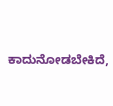ಕಾದುನೋಡಬೇಕಿದೆ,